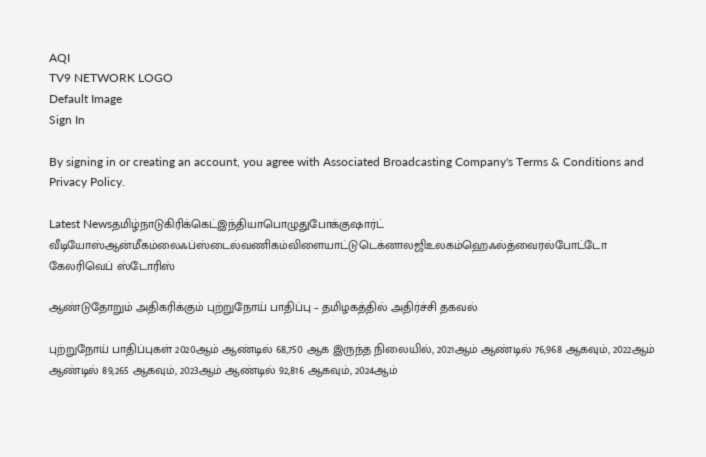AQI
TV9 NETWORK LOGO
Default Image
Sign In

By signing in or creating an account, you agree with Associated Broadcasting Company's Terms & Conditions and Privacy Policy.

Latest Newsதமிழ்நாடுகிரிக்கெட்இந்தியாபொழுதுபோக்குஷார்ட் வீடியோஸ்ஆன்மீகம்லைஃப்ஸ்டைல்வணிகம்விளையாட்டுடெக்னாலஜிஉலகம்ஹெஃல்த்வைரல்போட்டோ கேலரிவெப் ஸ்டோரிஸ்

ஆண்டுதோறும் அதிகரிக்கும் புற்றுநோய் பாதிப்பு – தமிழகத்தில் அதிர்ச்சி தகவல்

புற்றுநோய் பாதிப்புகள் 2020ஆம் ஆண்டில் 68,750 ஆக இருந்த நிலையில், 2021ஆம் ஆண்டில் 76,968 ஆகவும், 2022ஆம் ஆண்டில் 89,265 ஆகவும், 2023ஆம் ஆண்டில் 92,816 ஆகவும், 2024ஆம்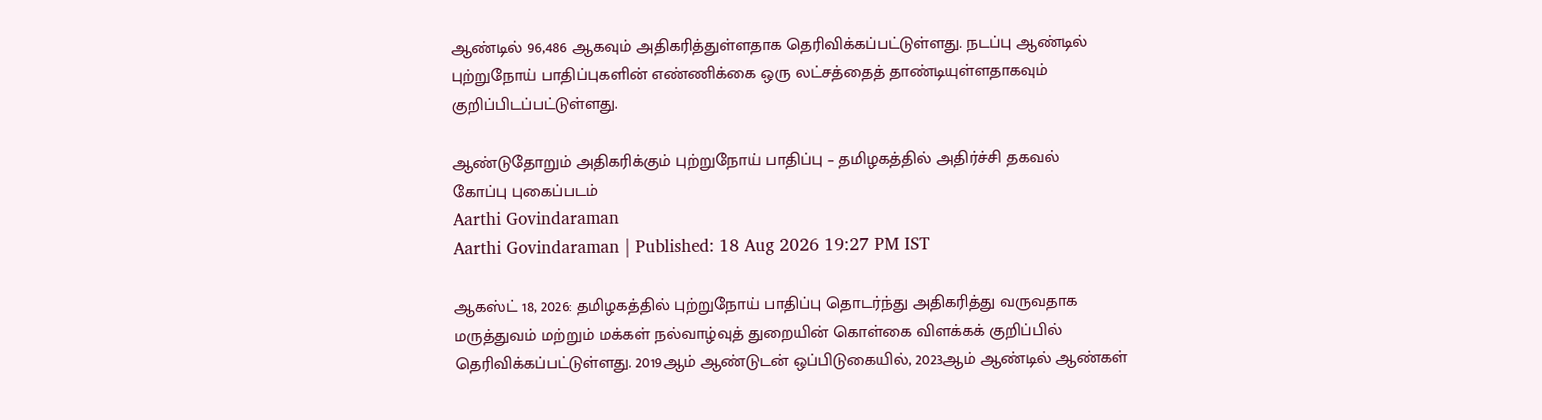ஆண்டில் 96,486 ஆகவும் அதிகரித்துள்ளதாக தெரிவிக்கப்பட்டுள்ளது. நடப்பு ஆண்டில் புற்றுநோய் பாதிப்புகளின் எண்ணிக்கை ஒரு லட்சத்தைத் தாண்டியுள்ளதாகவும் குறிப்பிடப்பட்டுள்ளது.

ஆண்டுதோறும் அதிகரிக்கும் புற்றுநோய் பாதிப்பு – தமிழகத்தில் அதிர்ச்சி தகவல்
கோப்பு புகைப்படம்
Aarthi Govindaraman
Aarthi Govindaraman | Published: 18 Aug 2026 19:27 PM IST

ஆகஸ்ட் 18, 2026: தமிழகத்தில் புற்றுநோய் பாதிப்பு தொடர்ந்து அதிகரித்து வருவதாக மருத்துவம் மற்றும் மக்கள் நல்வாழ்வுத் துறையின் கொள்கை விளக்கக் குறிப்பில் தெரிவிக்கப்பட்டுள்ளது. 2019ஆம் ஆண்டுடன் ஒப்பிடுகையில், 2023ஆம் ஆண்டில் ஆண்கள்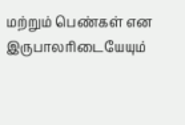மற்றும் பெண்கள் என இருபாலரிடையேயும்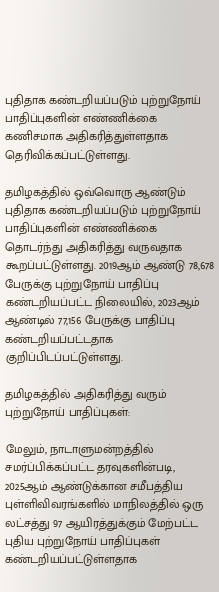புதிதாக கண்டறியப்படும் புற்றுநோய் பாதிப்புகளின் எண்ணிக்கை கணிசமாக அதிகரித்துள்ளதாக தெரிவிக்கப்பட்டுள்ளது.

தமிழகத்தில் ஒவ்வொரு ஆண்டும் புதிதாக கண்டறியப்படும் புற்றுநோய் பாதிப்புகளின் எண்ணிக்கை தொடர்ந்து அதிகரித்து வருவதாக கூறப்பட்டுள்ளது. 2019ஆம் ஆண்டு 78,678 பேருக்கு புற்றுநோய் பாதிப்பு கண்டறியப்பட்ட நிலையில், 2023ஆம் ஆண்டில் 77,156 பேருக்கு பாதிப்பு கண்டறியப்பட்டதாக குறிப்பிடப்பட்டுள்ளது.

தமிழகத்தில் அதிகரித்து வரும் புற்றுநோய் பாதிப்புகள்:

மேலும், நாடாளுமன்றத்தில் சமர்ப்பிக்கப்பட்ட தரவுகளின்படி, 2025ஆம் ஆண்டுக்கான சமீபத்திய புள்ளிவிவரங்களில் மாநிலத்தில் ஒரு லட்சத்து 97 ஆயிரத்துக்கும் மேற்பட்ட புதிய புற்றுநோய் பாதிப்புகள் கண்டறியப்பட்டுள்ளதாக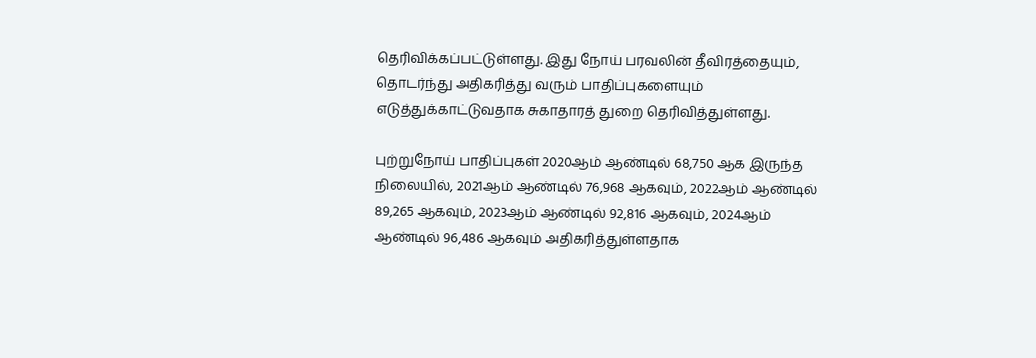தெரிவிக்கப்பட்டுள்ளது. இது நோய் பரவலின் தீவிரத்தையும், தொடர்ந்து அதிகரித்து வரும் பாதிப்புகளையும் எடுத்துக்காட்டுவதாக சுகாதாரத் துறை தெரிவித்துள்ளது.

புற்றுநோய் பாதிப்புகள் 2020ஆம் ஆண்டில் 68,750 ஆக இருந்த நிலையில், 2021ஆம் ஆண்டில் 76,968 ஆகவும், 2022ஆம் ஆண்டில் 89,265 ஆகவும், 2023ஆம் ஆண்டில் 92,816 ஆகவும், 2024ஆம் ஆண்டில் 96,486 ஆகவும் அதிகரித்துள்ளதாக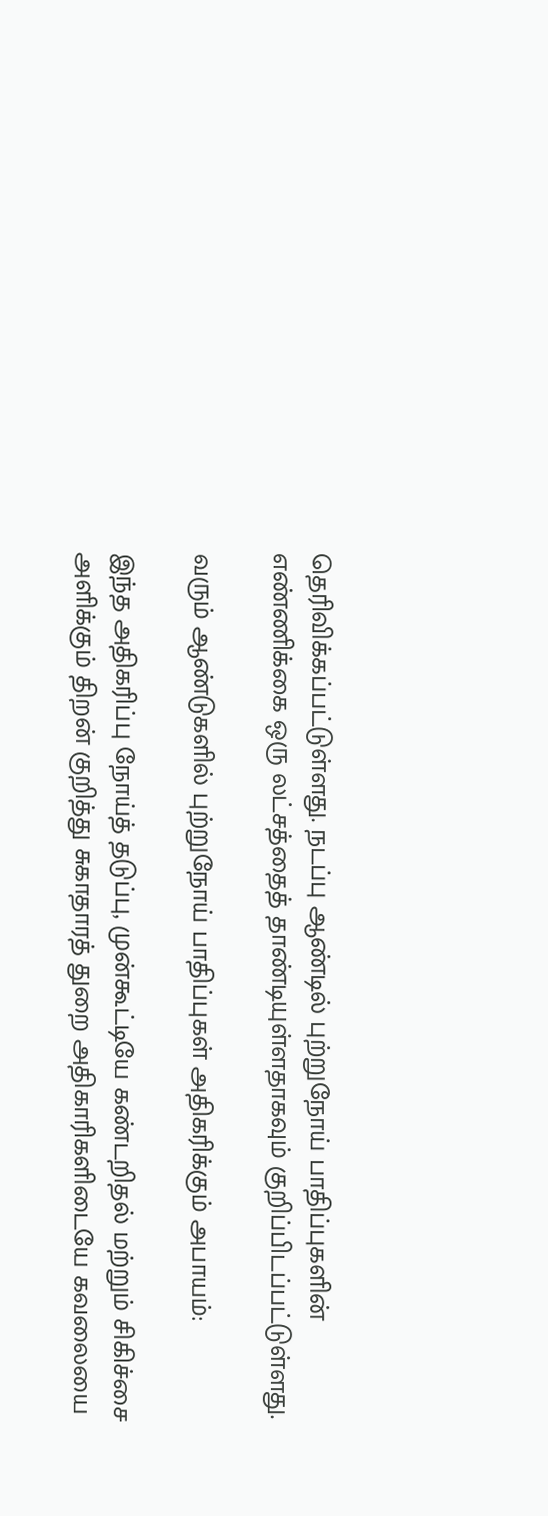தெரிவிக்கப்பட்டுள்ளது. நடப்பு ஆண்டில் புற்றுநோய் பாதிப்புகளின் எண்ணிக்கை ஒரு லட்சத்தைத் தாண்டியுள்ளதாகவும் குறிப்பிடப்பட்டுள்ளது.

வரும் ஆண்டுகளில் புற்றுநோய் பாதிப்புகள் அதிகரிக்கும் அபாயம்:

இந்த அதிகரிப்பு நோய்த் தடுப்பு, முன்கூட்டியே கண்டறிதல் மற்றும் சிகிச்சை அளிக்கும் திறன் குறித்து சுகாதாரத் துறை அதிகாரிகளிடையே கவலையை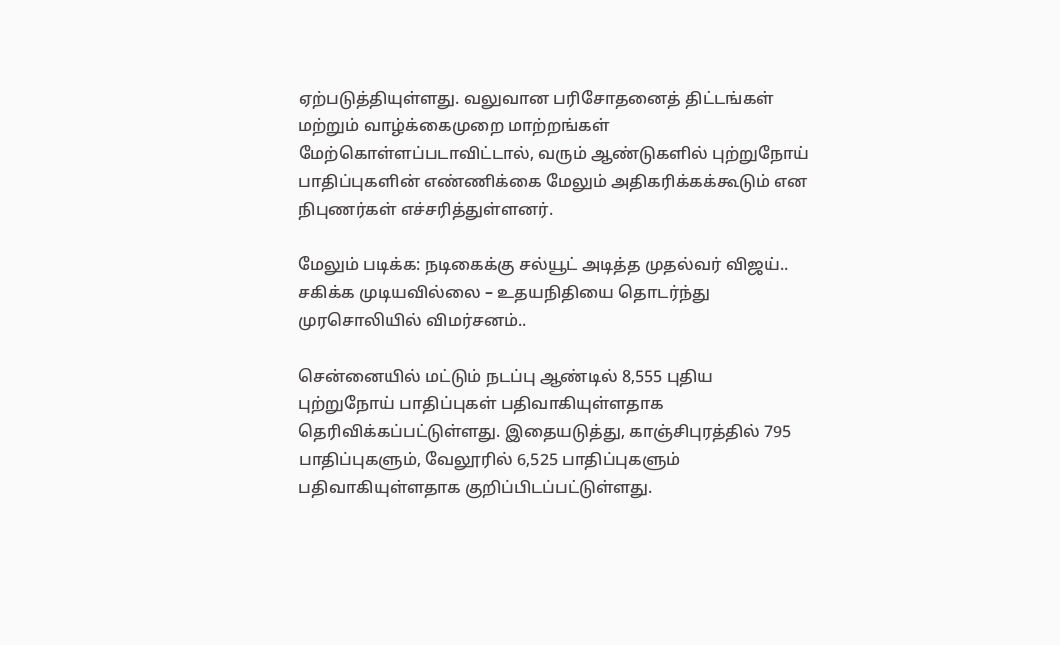ஏற்படுத்தியுள்ளது. வலுவான பரிசோதனைத் திட்டங்கள் மற்றும் வாழ்க்கைமுறை மாற்றங்கள் மேற்கொள்ளப்படாவிட்டால், வரும் ஆண்டுகளில் புற்றுநோய் பாதிப்புகளின் எண்ணிக்கை மேலும் அதிகரிக்கக்கூடும் என நிபுணர்கள் எச்சரித்துள்ளனர்.

மேலும் படிக்க: நடிகைக்கு சல்யூட் அடித்த முதல்வர் விஜய்.. சகிக்க முடியவில்லை – உதயநிதியை தொடர்ந்து முரசொலியில் விமர்சனம்..

சென்னையில் மட்டும் நடப்பு ஆண்டில் 8,555 புதிய புற்றுநோய் பாதிப்புகள் பதிவாகியுள்ளதாக தெரிவிக்கப்பட்டுள்ளது. இதையடுத்து, காஞ்சிபுரத்தில் 795 பாதிப்புகளும், வேலூரில் 6,525 பாதிப்புகளும் பதிவாகியுள்ளதாக குறிப்பிடப்பட்டுள்ளது.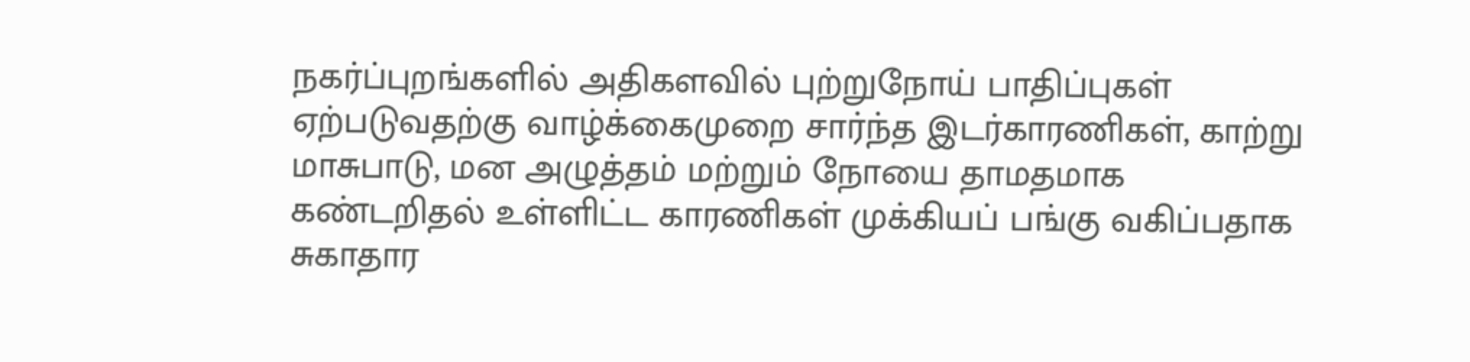நகர்ப்புறங்களில் அதிகளவில் புற்றுநோய் பாதிப்புகள் ஏற்படுவதற்கு வாழ்க்கைமுறை சார்ந்த இடர்காரணிகள், காற்று மாசுபாடு, மன அழுத்தம் மற்றும் நோயை தாமதமாக கண்டறிதல் உள்ளிட்ட காரணிகள் முக்கியப் பங்கு வகிப்பதாக சுகாதார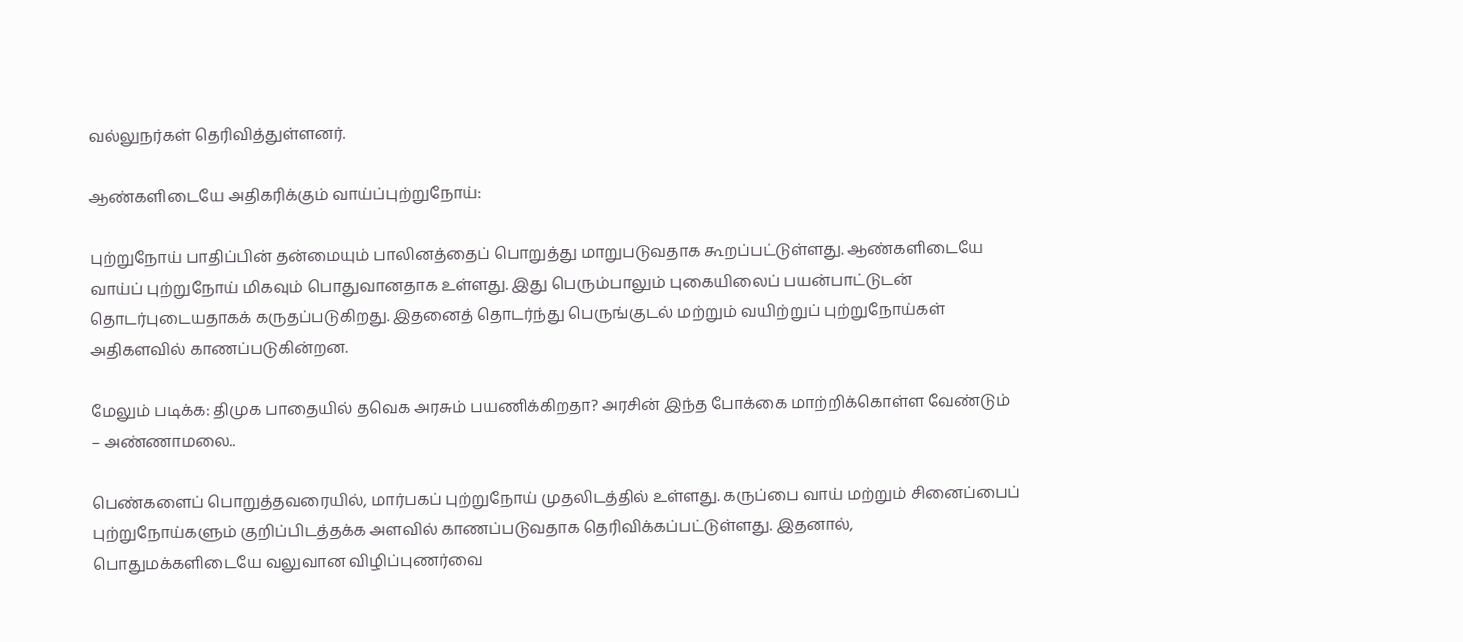வல்லுநர்கள் தெரிவித்துள்ளனர்.

ஆண்களிடையே அதிகரிக்கும் வாய்ப்புற்றுநோய்:

புற்றுநோய் பாதிப்பின் தன்மையும் பாலினத்தைப் பொறுத்து மாறுபடுவதாக கூறப்பட்டுள்ளது. ஆண்களிடையே வாய்ப் புற்றுநோய் மிகவும் பொதுவானதாக உள்ளது. இது பெரும்பாலும் புகையிலைப் பயன்பாட்டுடன் தொடர்புடையதாகக் கருதப்படுகிறது. இதனைத் தொடர்ந்து பெருங்குடல் மற்றும் வயிற்றுப் புற்றுநோய்கள் அதிகளவில் காணப்படுகின்றன.

மேலும் படிக்க: திமுக பாதையில் தவெக அரசும் பயணிக்கிறதா? அரசின் இந்த போக்கை மாற்றிக்கொள்ள வேண்டும் – அண்ணாமலை..

பெண்களைப் பொறுத்தவரையில், மார்பகப் புற்றுநோய் முதலிடத்தில் உள்ளது. கருப்பை வாய் மற்றும் சினைப்பைப் புற்றுநோய்களும் குறிப்பிடத்தக்க அளவில் காணப்படுவதாக தெரிவிக்கப்பட்டுள்ளது. இதனால், பொதுமக்களிடையே வலுவான விழிப்புணர்வை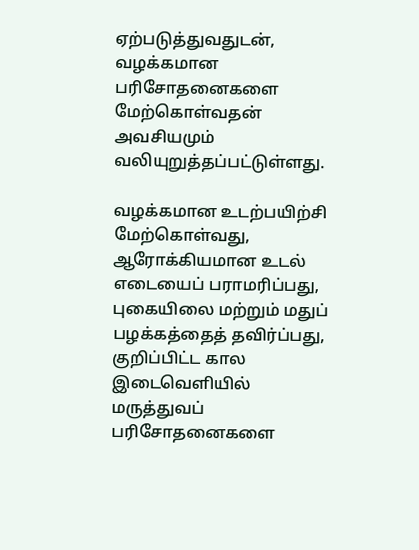ஏற்படுத்துவதுடன், வழக்கமான பரிசோதனைகளை மேற்கொள்வதன் அவசியமும் வலியுறுத்தப்பட்டுள்ளது.

வழக்கமான உடற்பயிற்சி மேற்கொள்வது, ஆரோக்கியமான உடல் எடையைப் பராமரிப்பது, புகையிலை மற்றும் மதுப் பழக்கத்தைத் தவிர்ப்பது, குறிப்பிட்ட கால இடைவெளியில் மருத்துவப் பரிசோதனைகளை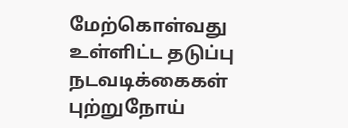மேற்கொள்வது உள்ளிட்ட தடுப்பு நடவடிக்கைகள் புற்றுநோய்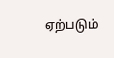ஏற்படும்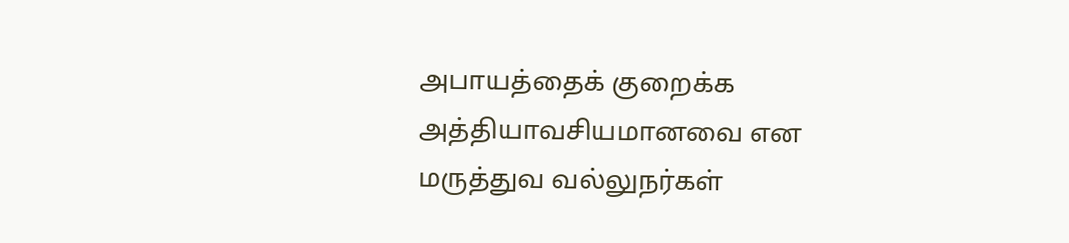அபாயத்தைக் குறைக்க அத்தியாவசியமானவை என மருத்துவ வல்லுநர்கள்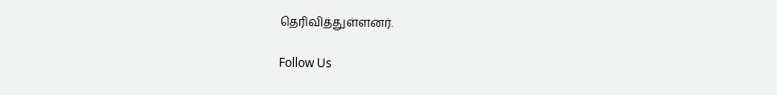தெரிவித்துள்ளனர்.

Follow Us